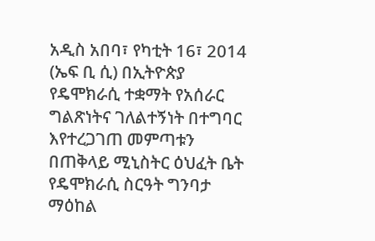አዲስ አበባ፣ የካቲት 16፣ 2014 (ኤፍ ቢ ሲ) በኢትዮጵያ የዴሞክራሲ ተቋማት የአሰራር ግልጽነትና ገለልተኝነት በተግባር እየተረጋገጠ መምጣቱን በጠቅላይ ሚኒስትር ዕህፈት ቤት የዴሞክራሲ ስርዓት ግንባታ ማዕከል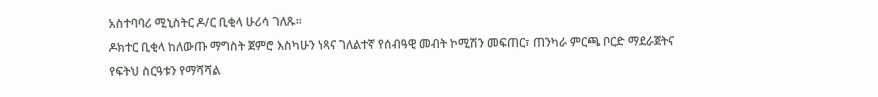አስተባባሪ ሚኒስትር ዶ/ር ቢቂላ ሁሪሳ ገለጹ።
ዶክተር ቢቂላ ከለውጡ ማግስት ጀምሮ እስካሁን ነጻና ገለልተኛ የሰብዓዊ መብት ኮሚሽን መፍጠር፣ ጠንካራ ምርጫ ቦርድ ማደራጀትና የፍትህ ስርዓቱን የማሻሻል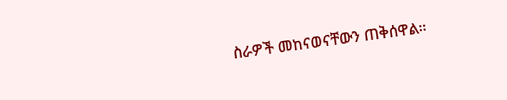ስራዎች መከናወናቸውን ጠቅሰዋል።